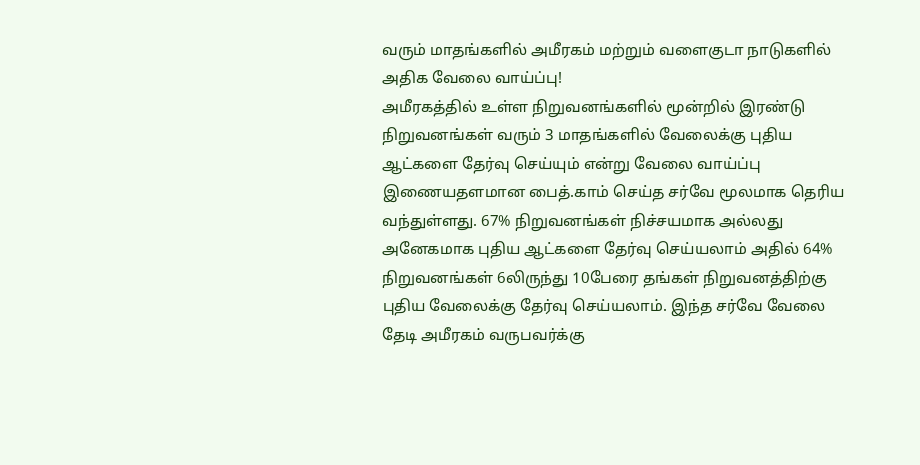வரும் மாதங்களில் அமீரகம் மற்றும் வளைகுடா நாடுகளில் அதிக வேலை வாய்ப்பு!
அமீரகத்தில் உள்ள நிறுவனங்களில் மூன்றில் இரண்டு நிறுவனங்கள் வரும் 3 மாதங்களில் வேலைக்கு புதிய ஆட்களை தேர்வு செய்யும் என்று வேலை வாய்ப்பு இணையதளமான பைத்.காம் செய்த சர்வே மூலமாக தெரிய வந்துள்ளது. 67% நிறுவனங்கள் நிச்சயமாக அல்லது அனேகமாக புதிய ஆட்களை தேர்வு செய்யலாம் அதில் 64% நிறுவனங்கள் 6லிருந்து 10பேரை தங்கள் நிறுவனத்திற்கு புதிய வேலைக்கு தேர்வு செய்யலாம். இந்த சர்வே வேலை தேடி அமீரகம் வருபவர்க்கு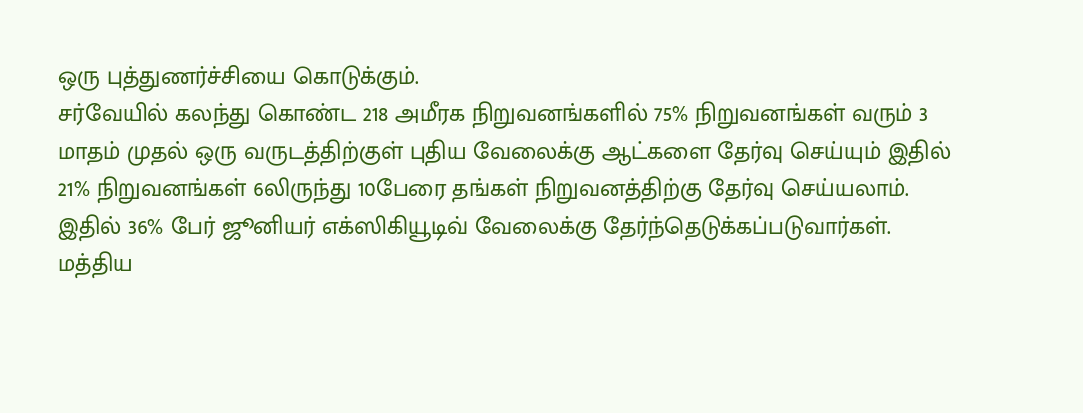ஒரு புத்துணர்ச்சியை கொடுக்கும்.
சர்வேயில் கலந்து கொண்ட 218 அமீரக நிறுவனங்களில் 75% நிறுவனங்கள் வரும் 3 மாதம் முதல் ஒரு வருடத்திற்குள் புதிய வேலைக்கு ஆட்களை தேர்வு செய்யும் இதில் 21% நிறுவனங்கள் 6லிருந்து 10பேரை தங்கள் நிறுவனத்திற்கு தேர்வு செய்யலாம். இதில் 36% பேர் ஜூனியர் எக்ஸிகியூடிவ் வேலைக்கு தேர்ந்தெடுக்கப்படுவார்கள்.
மத்திய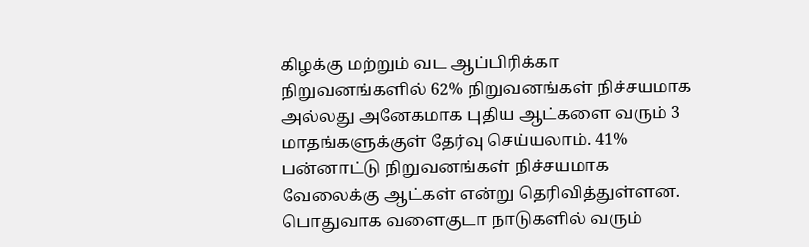கிழக்கு மற்றும் வட ஆப்பிரிக்கா நிறுவனங்களில் 62% நிறுவனங்கள் நிச்சயமாக அல்லது அனேகமாக புதிய ஆட்களை வரும் 3 மாதங்களுக்குள் தேர்வு செய்யலாம். 41% பன்னாட்டு நிறுவனங்கள் நிச்சயமாக வேலைக்கு ஆட்கள் என்று தெரிவித்துள்ளன.
பொதுவாக வளைகுடா நாடுகளில் வரும்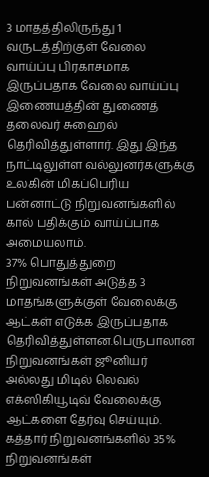3 மாதத்திலிருந்து 1 வருடத்திற்குள் வேலை வாய்ப்பு பிரகாசமாக இருப்பதாக வேலை வாய்ப்பு இணையத்தின் துணைத் தலைவர் சுஹைல் தெரிவித்துள்ளார். இது இந்த நாட்டிலுள்ள வல்லுனர்களுக்கு உலகின் மிகப்பெரிய பன்னாட்டு நிறுவனங்களில் கால் பதிக்கும் வாய்ப்பாக அமையலாம்.
37% பொதுத்துறை நிறுவனங்கள் அடுத்த 3 மாதங்களுக்குள் வேலைக்கு ஆட்கள் எடுக்க இருப்பதாக தெரிவித்துள்ளன.பெருபாலான நிறுவனங்கள் ஜூனியர் அல்லது மிடில் லெவல் எக்ஸிகியூடிவ் வேலைக்கு ஆட்களை தேர்வு செய்யும்.
கத்தார் நிறுவனங்களில் 35% நிறுவனங்கள்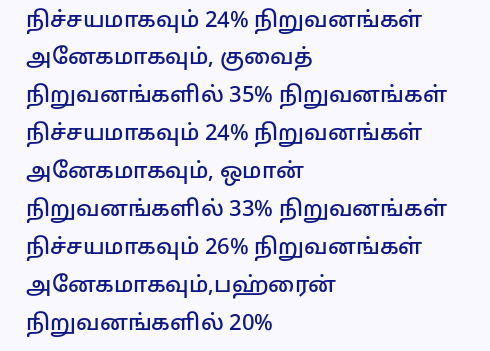நிச்சயமாகவும் 24% நிறுவனங்கள் அனேகமாகவும், குவைத் நிறுவனங்களில் 35% நிறுவனங்கள் நிச்சயமாகவும் 24% நிறுவனங்கள் அனேகமாகவும், ஒமான் நிறுவனங்களில் 33% நிறுவனங்கள் நிச்சயமாகவும் 26% நிறுவனங்கள் அனேகமாகவும்,பஹ்ரைன் நிறுவனங்களில் 20%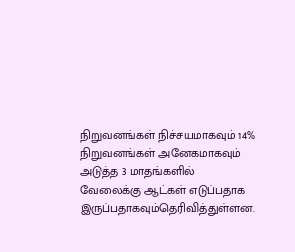நிறுவனங்கள் நிச்சயமாகவும் 14% நிறுவனங்கள் அனேகமாகவும் அடுத்த 3 மாதங்களில் வேலைக்கு ஆட்கள் எடுப்பதாக இருப்பதாகவும்தெரிவித்துள்ளன.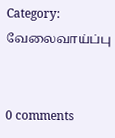Category: வேலைவாய்ப்பு


0 comments